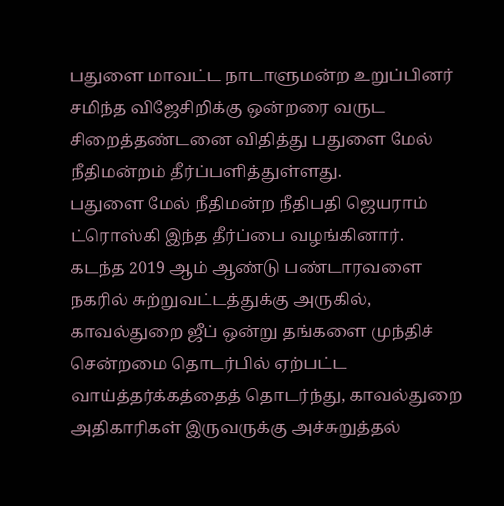பதுளை மாவட்ட நாடாளுமன்ற உறுப்பினர் சமிந்த விஜேசிறிக்கு ஒன்றரை வருட சிறைத்தண்டனை விதித்து பதுளை மேல் நீதிமன்றம் தீர்ப்பளித்துள்ளது.
பதுளை மேல் நீதிமன்ற நீதிபதி ஜெயராம் ட்ரொஸ்கி இந்த தீர்ப்பை வழங்கினார்.
கடந்த 2019 ஆம் ஆண்டு பண்டாரவளை நகரில் சுற்றுவட்டத்துக்கு அருகில், காவல்துறை ஜீப் ஒன்று தங்களை முந்திச் சென்றமை தொடர்பில் ஏற்பட்ட வாய்த்தர்க்கத்தைத் தொடர்ந்து, காவல்துறை அதிகாரிகள் இருவருக்கு அச்சுறுத்தல்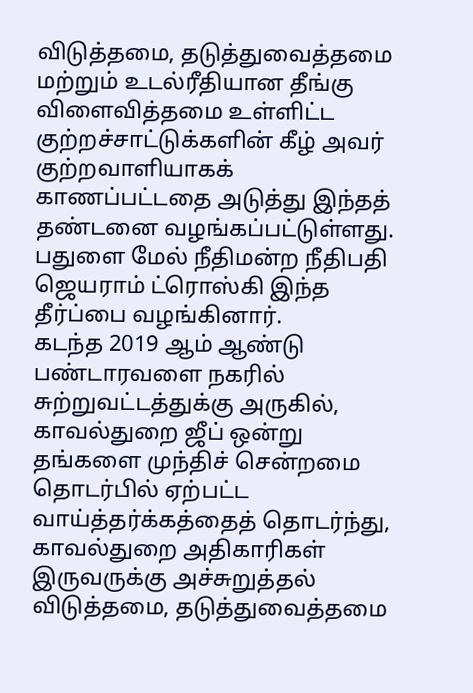விடுத்தமை, தடுத்துவைத்தமை மற்றும் உடல்ரீதியான தீங்கு விளைவித்தமை உள்ளிட்ட குற்றச்சாட்டுக்களின் கீழ் அவர் குற்றவாளியாகக் காணப்பட்டதை அடுத்து இந்தத் தண்டனை வழங்கப்பட்டுள்ளது.
பதுளை மேல் நீதிமன்ற நீதிபதி ஜெயராம் ட்ரொஸ்கி இந்த தீர்ப்பை வழங்கினார்.
கடந்த 2019 ஆம் ஆண்டு பண்டாரவளை நகரில் சுற்றுவட்டத்துக்கு அருகில், காவல்துறை ஜீப் ஒன்று தங்களை முந்திச் சென்றமை தொடர்பில் ஏற்பட்ட வாய்த்தர்க்கத்தைத் தொடர்ந்து, காவல்துறை அதிகாரிகள் இருவருக்கு அச்சுறுத்தல் விடுத்தமை, தடுத்துவைத்தமை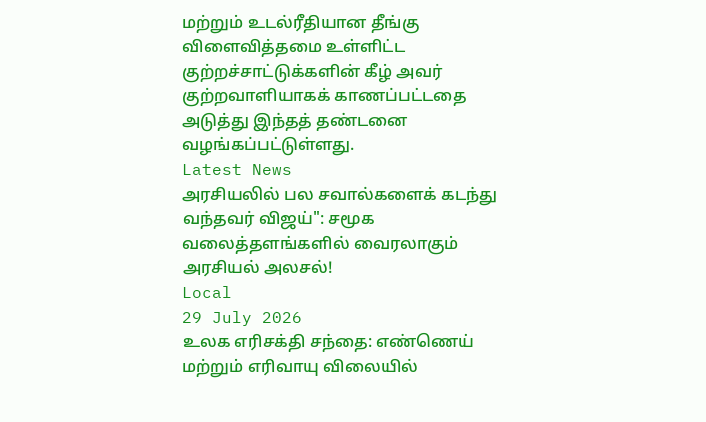மற்றும் உடல்ரீதியான தீங்கு விளைவித்தமை உள்ளிட்ட குற்றச்சாட்டுக்களின் கீழ் அவர் குற்றவாளியாகக் காணப்பட்டதை அடுத்து இந்தத் தண்டனை வழங்கப்பட்டுள்ளது.
Latest News
அரசியலில் பல சவால்களைக் கடந்து வந்தவர் விஜய்": சமூக வலைத்தளங்களில் வைரலாகும் அரசியல் அலசல்!
Local
29 July 2026
உலக எரிசக்தி சந்தை: எண்ணெய் மற்றும் எரிவாயு விலையில்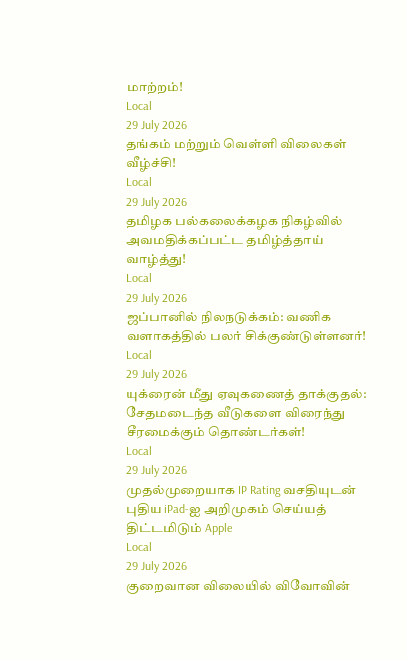மாற்றம்!
Local
29 July 2026
தங்கம் மற்றும் வெள்ளி விலைகள் வீழ்ச்சி!
Local
29 July 2026
தமிழக பல்கலைக்கழக நிகழ்வில் அவமதிக்கப்பட்ட தமிழ்த்தாய் வாழ்த்து!
Local
29 July 2026
ஜப்பானில் நிலநடுக்கம்: வணிக வளாகத்தில் பலர் சிக்குண்டுள்ளனர்!
Local
29 July 2026
யுக்ரைன் மீது ஏவுகணைத் தாக்குதல்: சேதமடைந்த வீடுகளை விரைந்து சீரமைக்கும் தொண்டர்கள்!
Local
29 July 2026
முதல்முறையாக IP Rating வசதியுடன் புதிய iPad-ஐ அறிமுகம் செய்யத் திட்டமிடும் Apple
Local
29 July 2026
குறைவான விலையில் விவோவின்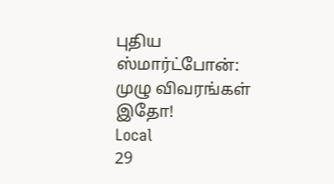புதிய ஸ்மார்ட்போன்: முழு விவரங்கள் இதோ!
Local
29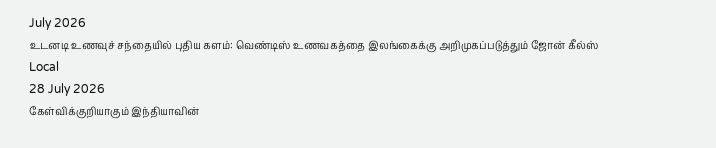July 2026
உடனடி உணவுச் சந்தையில் புதிய களம்: வெண்டிஸ் உணவகத்தை இலங்கைக்கு அறிமுகப்படுத்தும் ஜோன் கீல்ஸ்
Local
28 July 2026
கேள்விக்குறியாகும் இந்தியாவின்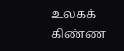உலகக் கிண்ண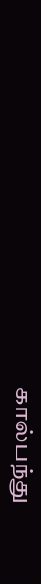கால்பந்து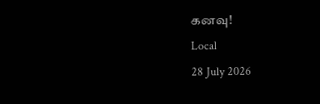கனவு!
Local
28 July 2026